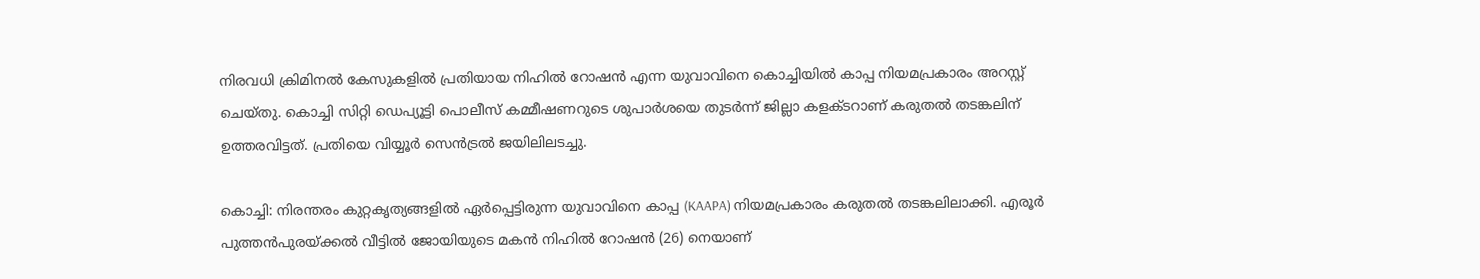നിരവധി ക്രിമിനൽ കേസുകളിൽ പ്രതിയായ നിഹിൽ റോഷൻ എന്ന യുവാവിനെ കൊച്ചിയിൽ കാപ്പ നിയമപ്രകാരം അറസ്റ്റ് ചെയ്തു. കൊച്ചി സിറ്റി ഡെപ്യൂട്ടി പൊലീസ് കമ്മീഷണറുടെ ശുപാർശയെ തുടർന്ന് ജില്ലാ കളക്ടറാണ് കരുതൽ തടങ്കലിന് ഉത്തരവിട്ടത്. പ്രതിയെ വിയ്യൂർ സെൻട്രൽ ജയിലിലടച്ചു.

കൊച്ചി: നിരന്തരം കുറ്റകൃത്യങ്ങളിൽ ഏർപ്പെട്ടിരുന്ന യുവാവിനെ കാപ്പ (KAAPA) നിയമപ്രകാരം കരുതൽ തടങ്കലിലാക്കി. എരൂർ പുത്തൻപുരയ്ക്കൽ വീട്ടിൽ ജോയിയുടെ മകൻ നിഹിൽ റോഷൻ (26) നെയാണ്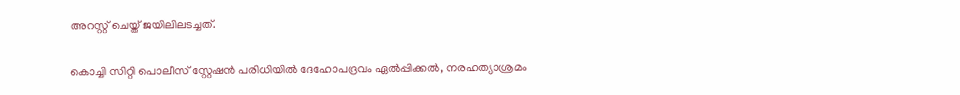അറസ്റ്റ് ചെയ്ത് ജയിലിലടച്ചത്.

കൊച്ചി സിറ്റി പൊലീസ് സ്റ്റേഷൻ പരിധിയിൽ ദേഹോപദ്രവം ഏൽപ്പിക്കൽ, നരഹത്യാശ്രമം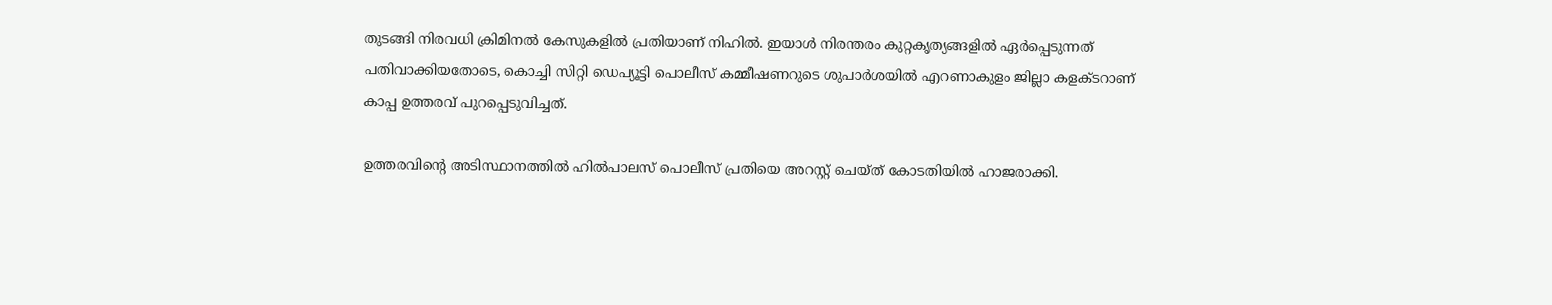തുടങ്ങി നിരവധി ക്രിമിനൽ കേസുകളിൽ പ്രതിയാണ് നിഹിൽ. ഇയാൾ നിരന്തരം കുറ്റകൃത്യങ്ങളിൽ ഏർപ്പെടുന്നത് പതിവാക്കിയതോടെ, കൊച്ചി സിറ്റി ഡെപ്യൂട്ടി പൊലീസ് കമ്മീഷണറുടെ ശുപാർശയിൽ എറണാകുളം ജില്ലാ കളക്ടറാണ് കാപ്പ ഉത്തരവ് പുറപ്പെടുവിച്ചത്.

ഉത്തരവിന്റെ അടിസ്ഥാനത്തിൽ ഹിൽപാലസ് പൊലീസ് പ്രതിയെ അറസ്റ്റ് ചെയ്ത് കോടതിയിൽ ഹാജരാക്കി.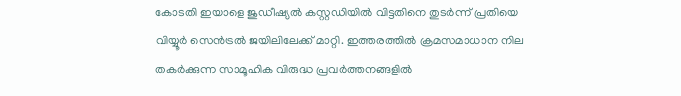കോടതി ഇയാളെ ജുഡീഷ്യൽ കസ്റ്റഡിയിൽ വിട്ടതിനെ തുടർന്ന് പ്രതിയെ വിയ്യൂർ സെൻട്രൽ ജയിലിലേക്ക് മാറ്റി. ഇത്തരത്തിൽ ക്രമസമാധാന നില തകർക്കുന്ന സാമൂഹിക വിരുദ്ധ പ്രവർത്തനങ്ങളിൽ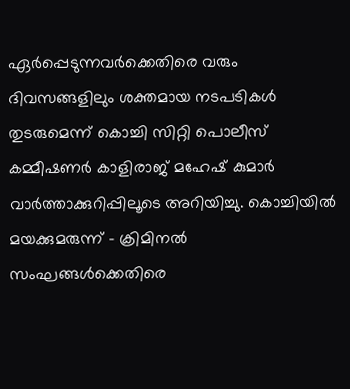ഏർപ്പെടുന്നവർക്കെതിരെ വരും ദിവസങ്ങളിലും ശക്തമായ നടപടികൾ തുടരുമെന്ന് കൊച്ചി സിറ്റി പൊലീസ് കമ്മീഷണർ കാളിരാജ് മഹേഷ് കുമാർ വാർത്താക്കുറിപ്പിലൂടെ അറിയിച്ചു. കൊച്ചിയിൽ മയക്കുമരുന്ന് - ക്രിമിനൽ സംഘങ്ങൾക്കെതിരെ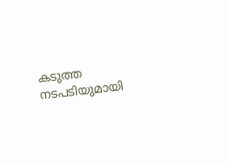കടുത്ത നടപടിയുമായി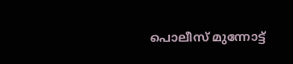പൊലീസ് മുന്നോട്ട്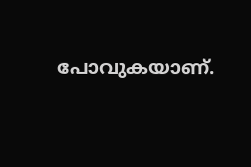പോവുകയാണ്.